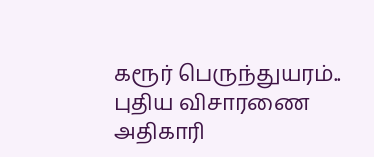கரூர் பெருந்துயரம்.. புதிய விசாரணை அதிகாரி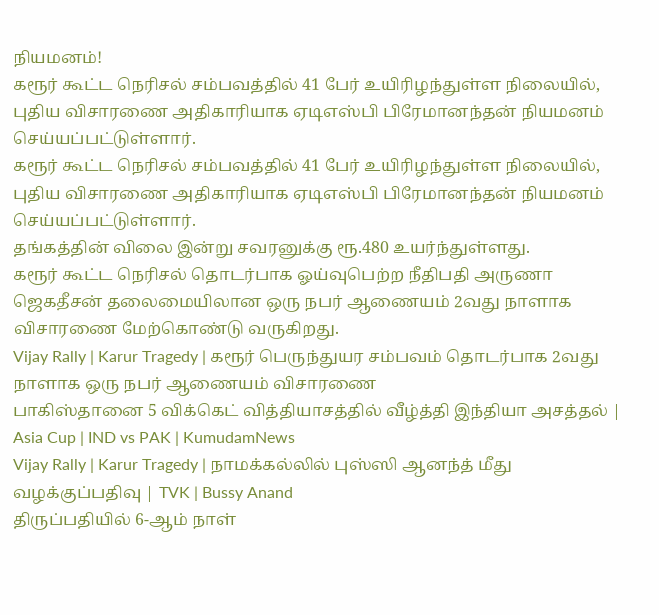நியமனம்!
கரூர் கூட்ட நெரிசல் சம்பவத்தில் 41 பேர் உயிரிழந்துள்ள நிலையில், புதிய விசாரணை அதிகாரியாக ஏடிஎஸ்பி பிரேமானந்தன் நியமனம் செய்யப்பட்டுள்ளார்.
கரூர் கூட்ட நெரிசல் சம்பவத்தில் 41 பேர் உயிரிழந்துள்ள நிலையில், புதிய விசாரணை அதிகாரியாக ஏடிஎஸ்பி பிரேமானந்தன் நியமனம் செய்யப்பட்டுள்ளார்.
தங்கத்தின் விலை இன்று சவரனுக்கு ரூ.480 உயர்ந்துள்ளது.
கரூர் கூட்ட நெரிசல் தொடர்பாக ஓய்வுபெற்ற நீதிபதி அருணா ஜெகதீசன் தலைமையிலான ஒரு நபர் ஆணையம் 2வது நாளாக விசாரணை மேற்கொண்டு வருகிறது.
Vijay Rally | Karur Tragedy | கரூர் பெருந்துயர சம்பவம் தொடர்பாக 2வது நாளாக ஒரு நபர் ஆணையம் விசாரணை
பாகிஸ்தானை 5 விக்கெட் வித்தியாசத்தில் வீழ்த்தி இந்தியா அசத்தல் | Asia Cup | IND vs PAK | KumudamNews
Vijay Rally | Karur Tragedy | நாமக்கல்லில் புஸ்ஸி ஆனந்த் மீது வழக்குப்பதிவு | TVK | Bussy Anand
திருப்பதியில் 6-ஆம் நாள்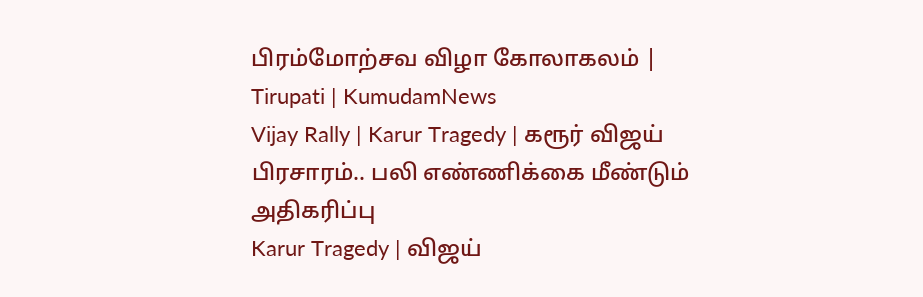பிரம்மோற்சவ விழா கோலாகலம் | Tirupati | KumudamNews
Vijay Rally | Karur Tragedy | கரூர் விஜய் பிரசாரம்.. பலி எண்ணிக்கை மீண்டும் அதிகரிப்பு
Karur Tragedy | விஜய்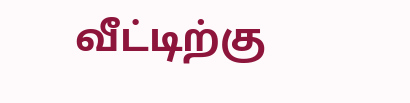வீட்டிற்கு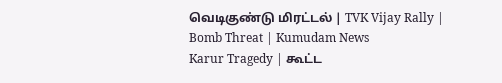வெடிகுண்டு மிரட்டல் | TVK Vijay Rally | Bomb Threat | Kumudam News
Karur Tragedy | கூட்ட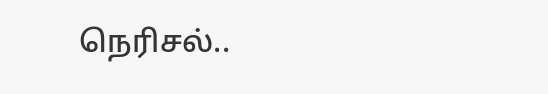நெரிசல்..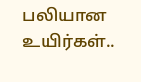பலியான உயிர்கள்..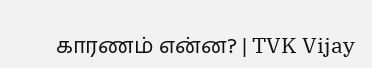காரணம் என்ன? | TVK Vijay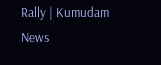Rally | Kumudam News